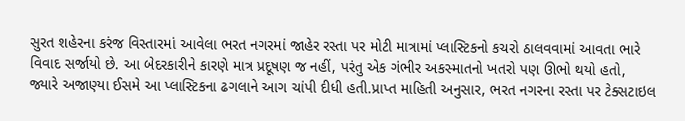સુરત શહેરના કરંજ વિસ્તારમાં આવેલા ભરત નગરમાં જાહેર રસ્તા પર મોટી માત્રામાં પ્લાસ્ટિકનો કચરો ઠાલવવામાં આવતા ભારે વિવાદ સર્જાયો છે. આ બેદરકારીને કારણે માત્ર પ્રદૂષણ જ નહીં, પરંતુ એક ગંભીર અકસ્માતનો ખતરો પણ ઊભો થયો હતો, જ્યારે અજાણ્યા ઈસમે આ પ્લાસ્ટિકના ઢગલાને આગ ચાંપી દીધી હતી.પ્રાપ્ત માહિતી અનુસાર, ભરત નગરના રસ્તા પર ટેક્સટાઇલ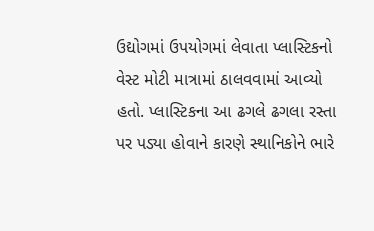ઉદ્યોગમાં ઉપયોગમાં લેવાતા પ્લાસ્ટિકનો વેસ્ટ મોટી માત્રામાં ઠાલવવામાં આવ્યો હતો. પ્લાસ્ટિકના આ ઢગલે ઢગલા રસ્તા પર પડ્યા હોવાને કારણે સ્થાનિકોને ભારે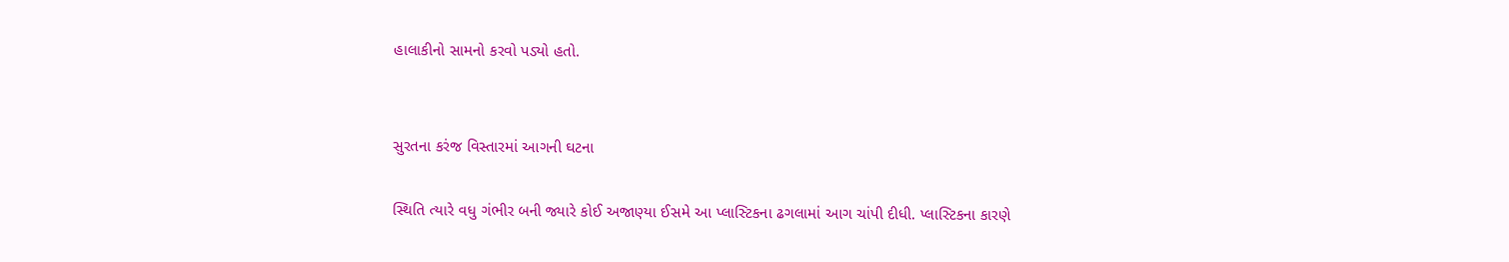હાલાકીનો સામનો કરવો પડ્યો હતો.


સુરતના કરંજ વિસ્તારમાં આગની ઘટના

સ્થિતિ ત્યારે વધુ ગંભીર બની જ્યારે કોઈ અજાણ્યા ઈસમે આ પ્લાસ્ટિકના ઢગલામાં આગ ચાંપી દીધી. પ્લાસ્ટિકના કારણે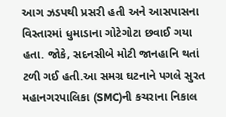આગ ઝડપથી પ્રસરી હતી અને આસપાસના વિસ્તારમાં ધુમાડાના ગોટેગોટા છવાઈ ગયા હતા. જોકે, સદનસીબે મોટી જાનહાનિ થતાં ટળી ગઈ હતી.આ સમગ્ર ઘટનાને પગલે સુરત મહાનગરપાલિકા (SMC)ની કચરાના નિકાલ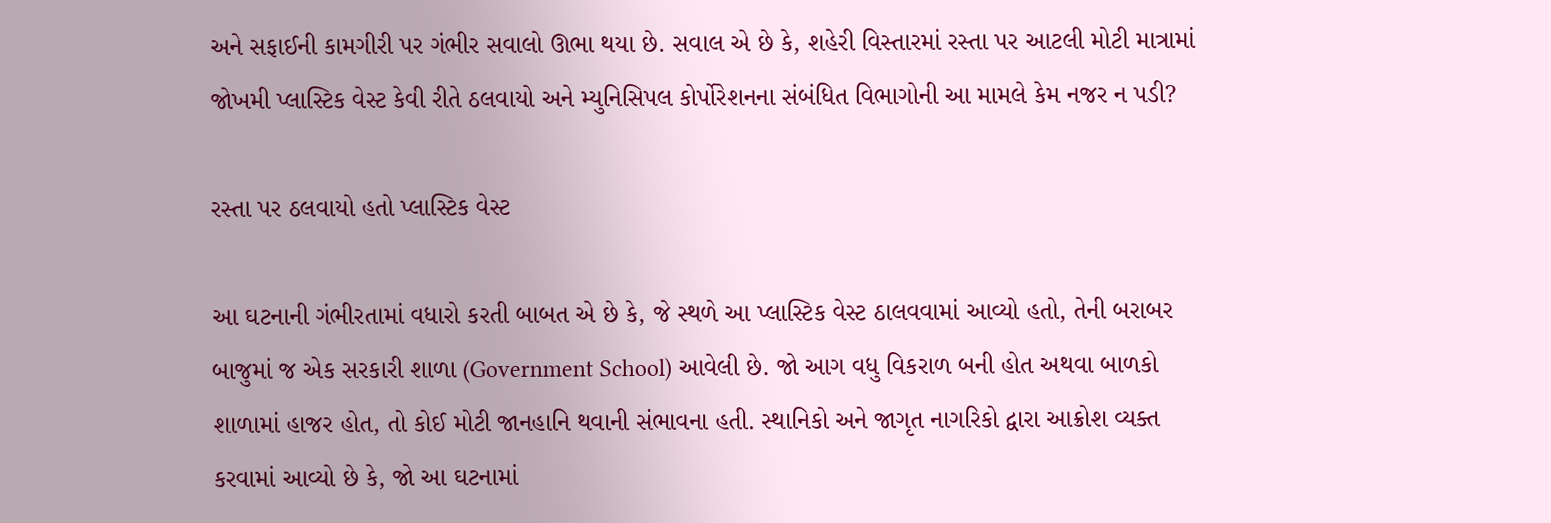અને સફાઈની કામગીરી પર ગંભીર સવાલો ઊભા થયા છે. સવાલ એ છે કે, શહેરી વિસ્તારમાં રસ્તા પર આટલી મોટી માત્રામાં જોખમી પ્લાસ્ટિક વેસ્ટ કેવી રીતે ઠલવાયો અને મ્યુનિસિપલ કોર્પોરેશનના સંબંધિત વિભાગોની આ મામલે કેમ નજર ન પડી?

રસ્તા પર ઠલવાયો હતો પ્લાસ્ટિક વેસ્ટ

આ ઘટનાની ગંભીરતામાં વધારો કરતી બાબત એ છે કે, જે સ્થળે આ પ્લાસ્ટિક વેસ્ટ ઠાલવવામાં આવ્યો હતો, તેની બરાબર બાજુમાં જ એક સરકારી શાળા (Government School) આવેલી છે. જો આગ વધુ વિકરાળ બની હોત અથવા બાળકો શાળામાં હાજર હોત, તો કોઈ મોટી જાનહાનિ થવાની સંભાવના હતી. સ્થાનિકો અને જાગૃત નાગરિકો દ્વારા આક્રોશ વ્યક્ત કરવામાં આવ્યો છે કે, જો આ ઘટનામાં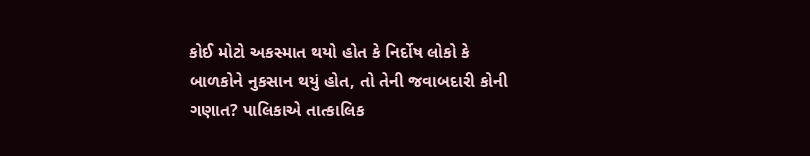કોઈ મોટો અકસ્માત થયો હોત કે નિર્દોષ લોકો કે બાળકોને નુકસાન થયું હોત, તો તેની જવાબદારી કોની ગણાત? પાલિકાએ તાત્કાલિક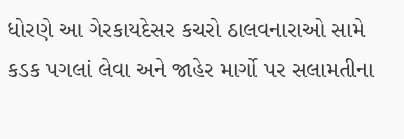ધોરણે આ ગેરકાયદેસર કચરો ઠાલવનારાઓ સામે કડક પગલાં લેવા અને જાહેર માર્ગો પર સલામતીના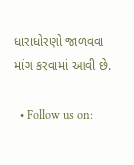ધારાધોરણો જાળવવા માંગ કરવામાં આવી છે.

  • Follow us on: